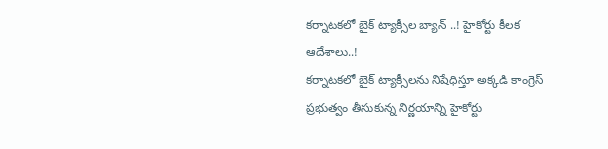కర్నాటకలో బైక్ ట్యాక్సీల బ్యాన్ ..! హైకోర్టు కీలక ఆదేశాలు..!
కర్నాటకలో బైక్ ట్యాక్సీలను నిషేధిస్తూ అక్కడి కాంగ్రెస్ ప్రభుత్వం తీసుకున్న నిర్ణయాన్ని హైకోర్టు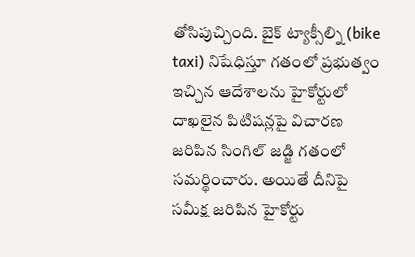తోసిపుచ్చింది. బైక్ ట్యాక్సీల్ని (bike taxi) నిషేధిస్తూ గతంలో ప్రభుత్వం ఇచ్చిన ఆదేశాలను హైకోర్టులో దాఖలైన పిటిషన్లపై విచారణ జరిపిన సింగిల్ జడ్జి గతంలో సమర్థించారు. అయితే దీనిపై సమీక్ష జరిపిన హైకోర్టు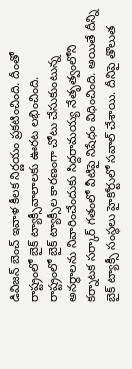డివిజన్ బెంచ్ ఇవాళ కీలక నిర్ణయం ప్రకటించింది. దీంతో రాష్ట్రంలో బైక్ ట్యాక్సీవాలాలకు ఊరట లభించింది.
రాష్ట్రంలో బైక్ ట్యాక్సీల కారణంగా చోటు చేసుకుంటున్న అనర్థాలను నివారించేందుకు సిద్దరామయ్య నేతృత్వంలోని కర్నాటక సర్కార్ గతంలో వీటిపై నిషేధం విధించింది. అయితే దీన్ని బైక్ ట్యాక్సీ సంస్థలు హైకోర్టులో సవాల్ చేశాయి. దీనిపై తొలుత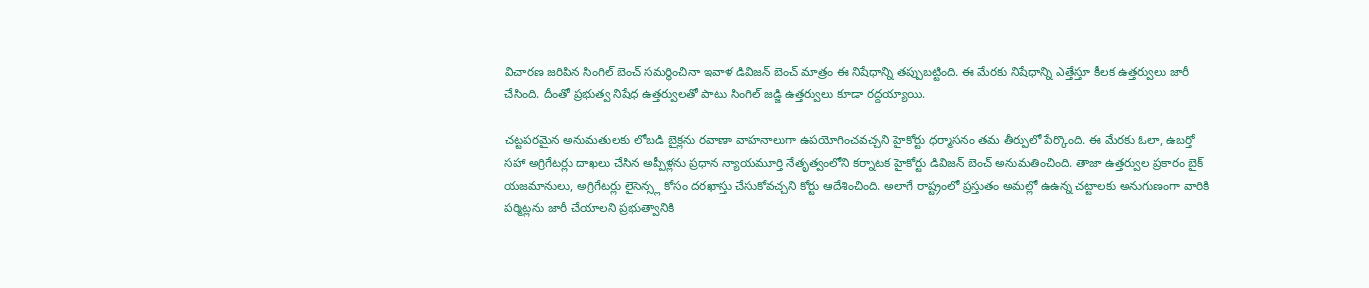విచారణ జరిపిన సింగిల్ బెంచ్ సమర్థించినా ఇవాళ డివిజన్ బెంచ్ మాత్రం ఈ నిషేధాన్ని తప్పుబట్టింది. ఈ మేరకు నిషేధాన్ని ఎత్తేస్తూ కీలక ఉత్తర్వులు జారీ చేసింది. దీంతో ప్రభుత్వ నిషేధ ఉత్తర్వులతో పాటు సింగిల్ జడ్జి ఉత్తర్వులు కూడా రద్దయ్యాయి.

చట్టపరమైన అనుమతులకు లోబడి బైక్లను రవాణా వాహనాలుగా ఉపయోగించవచ్చని హైకోర్టు ధర్మాసనం తమ తీర్పులో పేర్కొంది. ఈ మేరకు ఓలా, ఉబర్తో సహా అగ్రిగేటర్లు దాఖలు చేసిన అప్పీళ్లను ప్రధాన న్యాయమూర్తి నేతృత్వంలోని కర్నాటక హైకోర్టు డివిజన్ బెంచ్ అనుమతించింది. తాజా ఉత్తర్వుల ప్రకారం బైక్ యజమానులు, అగ్రిగేటర్లు లైసెన్స్ల కోసం దరఖాస్తు చేసుకోవచ్చని కోర్టు ఆదేశించింది. అలాగే రాష్ట్రంలో ప్రస్తుతం అమల్లో ఉఉన్న చట్టాలకు అనుగుణంగా వారికి పర్మిట్లను జారీ చేయాలని ప్రభుత్వానికి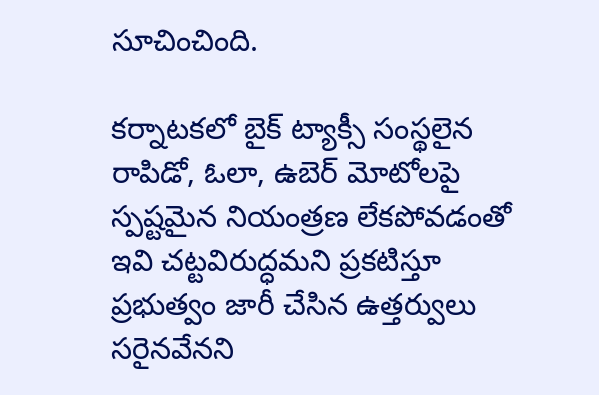సూచించింది.

కర్నాటకలో బైక్ ట్యాక్సీ సంస్థలైన రాపిడో, ఓలా, ఉబెర్ మోటోలపై స్పష్టమైన నియంత్రణ లేకపోవడంతో ఇవి చట్టవిరుద్ధమని ప్రకటిస్తూ ప్రభుత్వం జారీ చేసిన ఉత్తర్వులు సరైనవేనని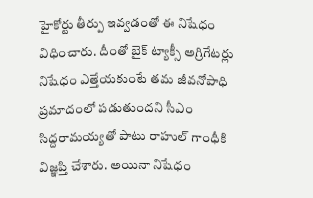హైకోర్టు తీర్పు ఇవ్వడంతో ఈ నిషేధం విధించారు. దీంతో బైక్ ట్యాక్సీ అగ్రిగేటర్లు నిషేధం ఎత్తేయకుంటే తమ జీవనోపాధి ప్రమాదంలో పడుతుందని సీఎం సిద్దరామయ్యతో పాటు రాహుల్ గాంధీకి విజ్ఞప్తి చేశారు. అయినా నిషేధం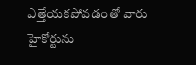ఎత్తేయకపోవడంతో వారు హైకోర్టును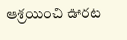ఆశ్రయించి ఊరట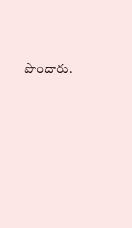పొందారు.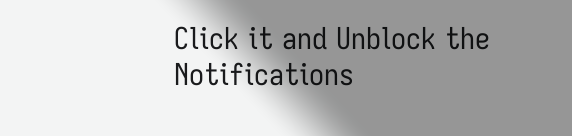Click it and Unblock the Notifications